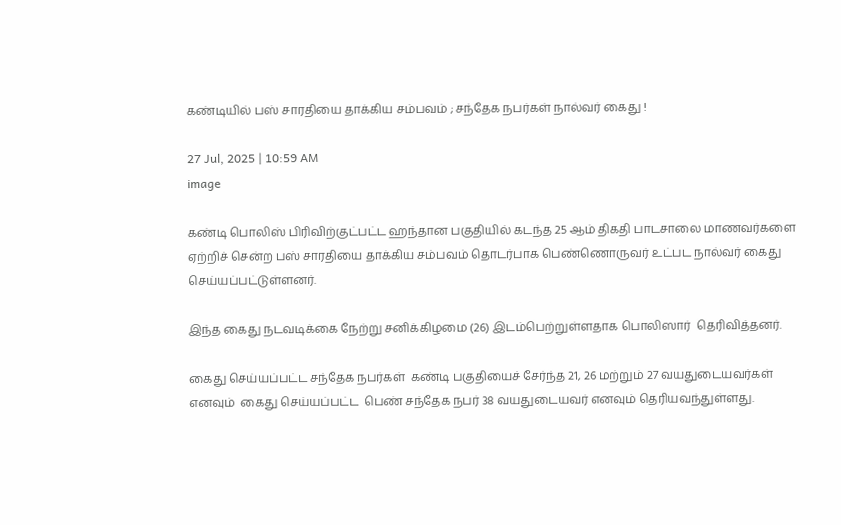கண்டியில் பஸ் சாரதியை தாக்கிய சம்பவம் ; சந்தேக நபர்கள் நால்வர் கைது !

27 Jul, 2025 | 10:59 AM
image

கண்டி பொலிஸ் பிரிவிற்குட்பட்ட ஹந்தான பகுதியில் கடந்த 25 ஆம் திகதி பாடசாலை மாணவர்களை ஏற்றிச் சென்ற பஸ் சாரதியை தாக்கிய சம்பவம் தொடர்பாக பெண்ணொருவர் உட்பட நால்வர் கைது செய்யப்பட்டுள்ளனர்.

இந்த கைது நடவடிக்கை நேற்று சனிக்கிழமை (26) இடம்பெற்றுள்ளதாக பொலிஸார்  தெரிவித்தனர்.

கைது செய்யப்பட்ட சந்தேக நபர்கள்  கண்டி பகுதியைச் சேர்ந்த 21, 26 மற்றும் 27 வயதுடையவர்கள் எனவும்  கைது செய்யப்பட்ட  பெண் சந்தேக நபர் 38 வயதுடையவர் எனவும் தெரியவந்துள்ளது.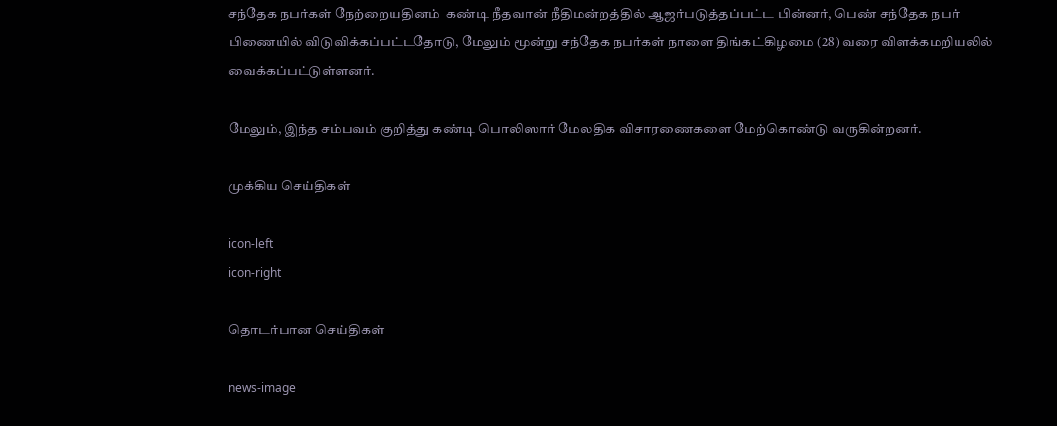சந்தேக நபர்கள் நேற்றையதினம்  கண்டி நீதவான் நீதிமன்றத்தில் ஆஜர்படுத்தப்பட்ட பின்னர், பெண் சந்தேக நபர் பிணையில் விடுவிக்கப்பட்டதோடு, மேலும் மூன்று சந்தேக நபர்கள் நாளை திங்கட்கிழமை (28) வரை விளக்கமறியலில் வைக்கப்பட்டுள்ளனர்.

மேலும், இந்த சம்பவம் குறித்து கண்டி பொலிஸார் மேலதிக விசாரணைகளை மேற்கொண்டு வருகின்றனர்.

முக்கிய செய்திகள்

icon-left
icon-right

தொடர்பான செய்திகள்

news-image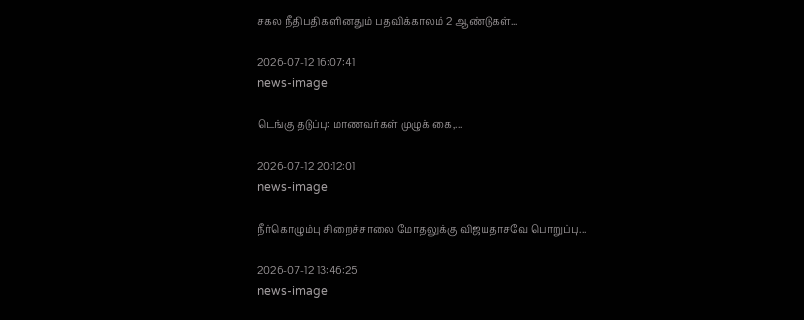சகல நீதிபதிகளினதும் பதவிக்காலம் 2 ஆண்டுகள்...

2026-07-12 16:07:41
news-image

டெங்கு தடுப்பு: மாணவர்கள் முழுக் கை,...

2026-07-12 20:12:01
news-image

நீர்கொழும்பு சிறைச்சாலை மோதலுக்கு விஜயதாசவே பொறுப்பு...

2026-07-12 13:46:25
news-image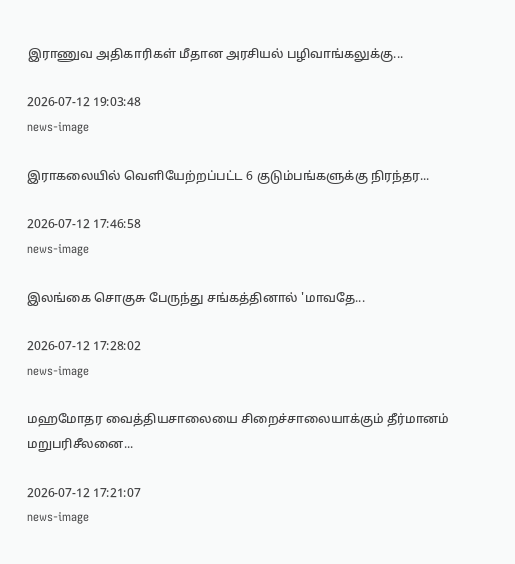இராணுவ அதிகாரிகள் மீதான அரசியல் பழிவாங்கலுக்கு...

2026-07-12 19:03:48
news-image

இராகலையில் வெளியேற்றப்பட்ட 6 குடும்பங்களுக்கு நிரந்தர...

2026-07-12 17:46:58
news-image

இலங்கை சொகுசு பேருந்து சங்கத்தினால் 'மாவதே...

2026-07-12 17:28:02
news-image

மஹமோதர வைத்தியசாலையை சிறைச்சாலையாக்கும் தீர்மானம் மறுபரிசீலனை...

2026-07-12 17:21:07
news-image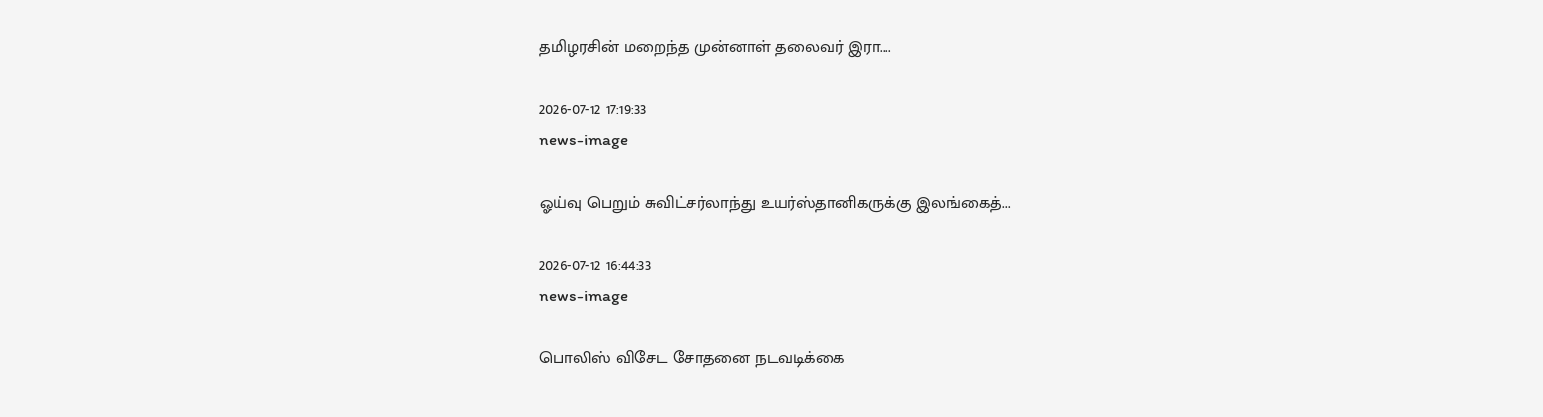தமிழரசின் மறைந்த முன்னாள் தலைவர் இரா....

2026-07-12 17:19:33
news-image

ஓய்வு பெறும் சுவிட்சர்லாந்து உயர்ஸ்தானிகருக்கு இலங்கைத்...

2026-07-12 16:44:33
news-image

பொலிஸ் விசேட சோதனை நடவடிக்கை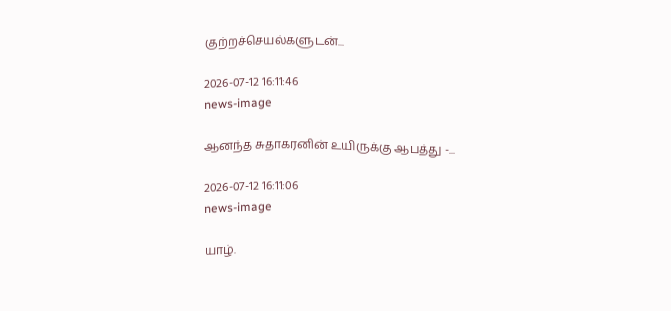குற்றச்செயல்களுடன்...

2026-07-12 16:11:46
news-image

ஆனந்த சுதாகரனின் உயிருக்கு ஆபத்து -...

2026-07-12 16:11:06
news-image

யாழ்.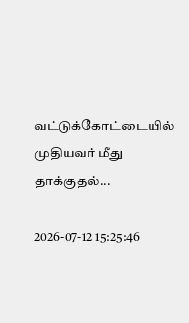வட்டுக்கோட்டையில் முதியவர் மீது தாக்குதல்...

2026-07-12 15:25:46